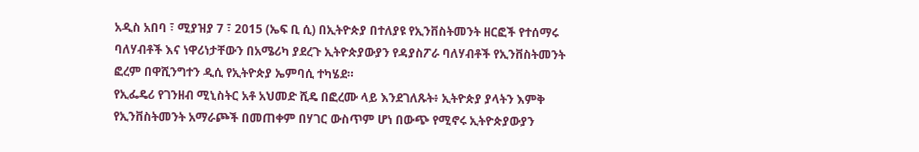አዲስ አበባ ፣ ሚያዝያ 7 ፣ 2015 (ኤፍ ቢ ሲ) በኢትዮጵያ በተለያዩ የኢንቨስትመንት ዘርፎች የተሰማሩ ባለሃብቶች እና ነዋሪነታቸውን በአሜሪካ ያደረጉ ኢትዮጵያውያን የዳያስፖራ ባለሃብቶች የኢንቨስትመንት ፎረም በዋሺንግተን ዲሲ የኢትዮጵያ ኤምባሲ ተካሄደ።
የኢፌዴሪ የገንዘብ ሚኒስትር አቶ አህመድ ሺዴ በፎረሙ ላይ እንደገለጹት፥ ኢትዮጵያ ያላትን እምቅ የኢንቨስትመንት አማራጮች በመጠቀም በሃገር ውስጥም ሆነ በውጭ የሚኖሩ ኢትዮጵያውያን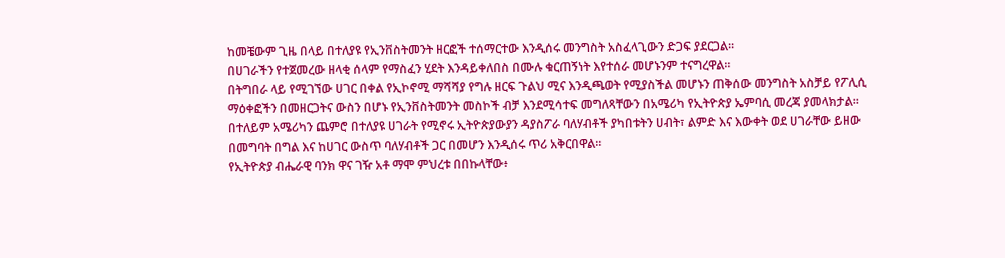ከመቼውም ጊዜ በላይ በተለያዩ የኢንቨስትመንት ዘርፎች ተሰማርተው እንዲሰሩ መንግስት አስፈላጊውን ድጋፍ ያደርጋል።
በሀገራችን የተጀመረው ዘላቂ ሰላም የማስፈን ሂደት እንዳይቀለበስ በሙሉ ቁርጠኝነት እየተሰራ መሆኑንም ተናግረዋል።
በትግበራ ላይ የሚገኘው ሀገር በቀል የኢኮኖሚ ማሻሻያ የግሉ ዘርፍ ጉልህ ሚና እንዲጫወት የሚያስችል መሆኑን ጠቅሰው መንግስት አስቻይ የፖሊሲ ማዕቀፎችን በመዘርጋትና ውስን በሆኑ የኢንቨስትመንት መስኮች ብቻ እንደሚሳተፍ መግለጻቸውን በአሜሪካ የኢትዮጵያ ኤምባሲ መረጃ ያመላክታል።
በተለይም አሜሪካን ጨምሮ በተለያዩ ሀገራት የሚኖሩ ኢትዮጵያውያን ዳያስፖራ ባለሃብቶች ያካበቱትን ሀብት፣ ልምድ እና እውቀት ወደ ሀገራቸው ይዘው በመግባት በግል እና ከሀገር ውስጥ ባለሃብቶች ጋር በመሆን እንዲሰሩ ጥሪ አቅርበዋል።
የኢትዮጵያ ብሔራዊ ባንክ ዋና ገዥ አቶ ማሞ ምህረቱ በበኩላቸው፥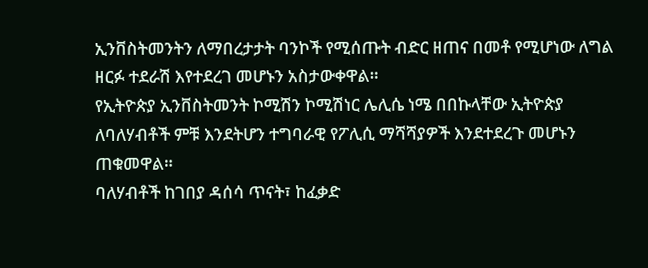ኢንቨስትመንትን ለማበረታታት ባንኮች የሚሰጡት ብድር ዘጠና በመቶ የሚሆነው ለግል ዘርፉ ተደራሽ እየተደረገ መሆኑን አስታውቀዋል።
የኢትዮጵያ ኢንቨስትመንት ኮሚሽን ኮሚሽነር ሌሊሴ ነሜ በበኩላቸው ኢትዮጵያ ለባለሃብቶች ምቹ እንደትሆን ተግባራዊ የፖሊሲ ማሻሻያዎች እንደተደረጉ መሆኑን ጠቁመዋል።
ባለሃብቶች ከገበያ ዳሰሳ ጥናት፣ ከፈቃድ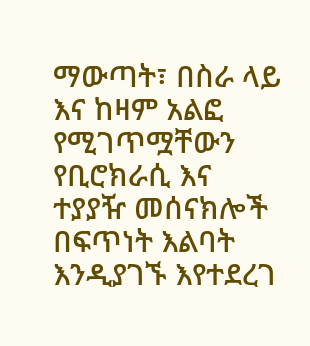ማውጣት፣ በስራ ላይ እና ከዛም አልፎ የሚገጥሟቸውን የቢሮክራሲ እና ተያያዥ መሰናክሎች በፍጥነት እልባት እንዲያገኙ እየተደረገ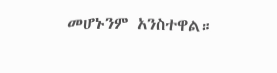መሆኑንም አንስተዋል።